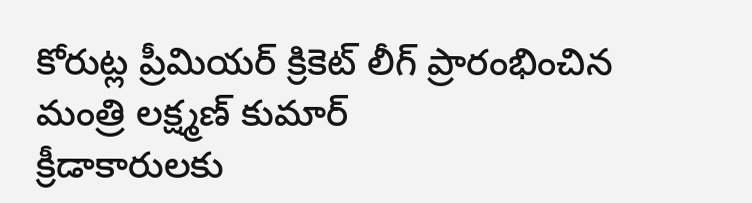కోరుట్ల ప్రీమియర్ క్రికెట్ లీగ్ ప్రారంభించిన మంత్రి లక్ష్మణ్ కుమార్
క్రీడాకారులకు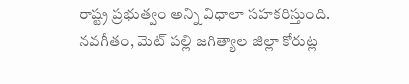రాష్ట్ర ప్రభుత్వం అన్ని విధాలా సహకరిస్తుంది. నవగీతం, మెట్ పల్లి జగిత్యాల జిల్లా కోరుట్ల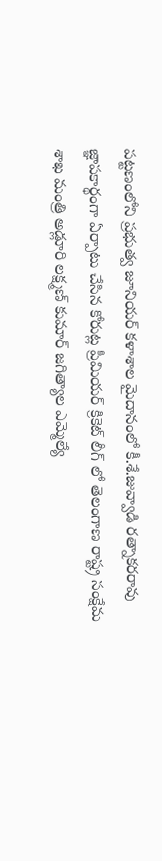పట్టణంలోని ప్రభుత్వ జూనియర్ కళాశాల మైదానంలో కీ.శే.జువ్వాడి రత్నాకరరావు జ్ఞాపకార్థంగా ఏర్పాటు చేసిన కోరుట్ల ప్రీమియర్ క్రికెట్ లీగ్ లో తెలంగాణ రాష్ట్ర సంక్షేమ శాఖ మంత్రి అడ్లూరి లక్ష్మణ్ కుమార్ జగిత్యాల ఎమ్మెల్యే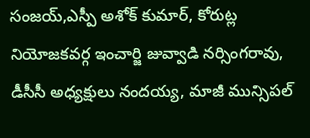సంజయ్,ఎస్పీ అశోక్ కుమార్, కోరుట్ల నియోజకవర్గ ఇంచార్జి జువ్వాడి నర్సింగరావు, డీసీసీ అధ్యక్షులు నందయ్య, మాజీ మున్సిపల్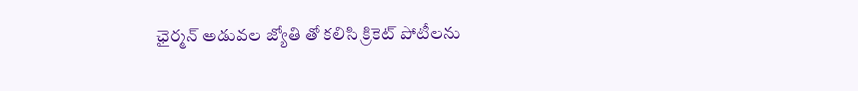ఛైర్మన్ అడువల జ్యోతి తో కలిసి క్రికెట్ పోటీలను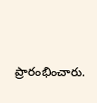ప్రారంభించారు.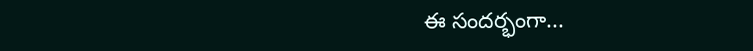ఈ సందర్భంగా...